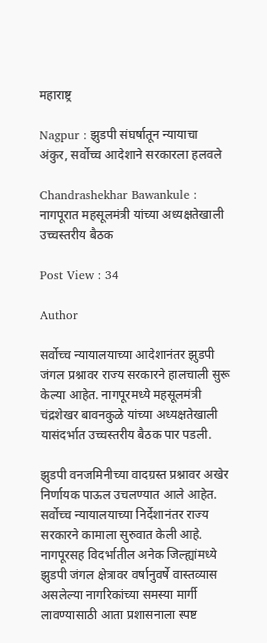महाराष्ट्र

Nagpur : झुडपी संघर्षातून न्यायाचा अंकुर, सर्वोच्च आदेशाने सरकारला हलवले

Chandrashekhar Bawankule : नागपूरात महसूलमंत्री यांच्या अध्यक्षतेखाली उच्चस्तरीय बैठक

Post View : 34

Author

सर्वोच्च न्यायालयाच्या आदेशानंतर झुडपी जंगल प्रश्नावर राज्य सरकारने हालचाली सुरू केल्या आहेत. नागपूरमध्ये महसूलमंत्री चंद्रशेखर बावनकुळे यांच्या अध्यक्षतेखाली यासंदर्भात उच्चस्तरीय बैठक पार पडली.

झुडपी वनजमिनीच्या वादग्रस्त प्रश्नावर अखेर निर्णायक पाऊल उचलण्यात आले आहेत. सर्वोच्च न्यायालयाच्या निर्देशानंतर राज्य सरकारने कामाला सुरुवात केली आहे. नागपूरसह विदर्भातील अनेक जिल्ह्यांमध्ये झुडपी जंगल क्षेत्रावर वर्षानुवर्षे वास्तव्यास असलेल्या नागरिकांच्या समस्या मार्गी लावण्यासाठी आता प्रशासनाला स्पष्ट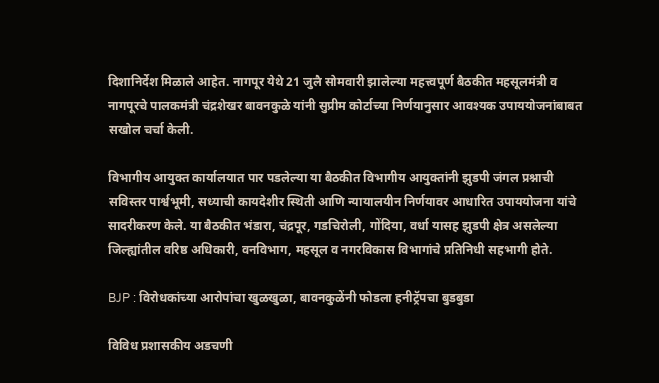दिशानिर्देश मिळाले आहेत. नागपूर येथे 21 जुलै सोमवारी झालेल्या महत्त्वपूर्ण बैठकीत महसूलमंत्री व नागपूरचे पालकमंत्री चंद्रशेखर बावनकुळे यांनी सुप्रीम कोर्टाच्या निर्णयानुसार आवश्यक उपाययोजनांबाबत सखोल चर्चा केली.

विभागीय आयुक्त कार्यालयात पार पडलेल्या या बैठकीत विभागीय आयुक्तांनी झुडपी जंगल प्रश्नाची सविस्तर पार्श्वभूमी, सध्याची कायदेशीर स्थिती आणि न्यायालयीन निर्णयावर आधारित उपाययोजना यांचे सादरीकरण केले. या बैठकीत भंडारा, चंद्रपूर, गडचिरोली, गोंदिया, वर्धा यासह झुडपी क्षेत्र असलेल्या जिल्ह्यांतील वरिष्ठ अधिकारी, वनविभाग, महसूल व नगरविकास विभागांचे प्रतिनिधी सहभागी होते.

BJP : विरोधकांच्या आरोपांचा खुळखुळा, बावनकुळेंनी फोडला हनीट्रॅपचा बुडबुडा

विविध प्रशासकीय अडचणी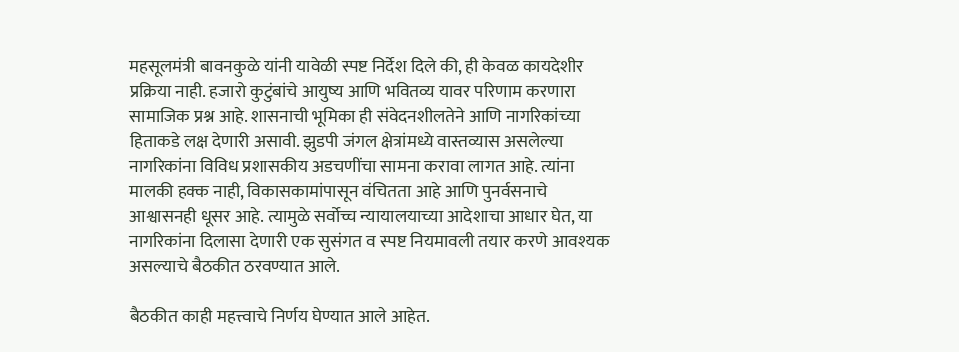महसूलमंत्री बावनकुळे यांनी यावेळी स्पष्ट निर्देश दिले की, ही केवळ कायदेशीर प्रक्रिया नाही. हजारो कुटुंबांचे आयुष्य आणि भवितव्य यावर परिणाम करणारा सामाजिक प्रश्न आहे. शासनाची भूमिका ही संवेदनशीलतेने आणि नागरिकांच्या हिताकडे लक्ष देणारी असावी. झुडपी जंगल क्षेत्रांमध्ये वास्तव्यास असलेल्या नागरिकांना विविध प्रशासकीय अडचणींचा सामना करावा लागत आहे. त्यांना मालकी हक्क नाही, विकासकामांपासून वंचितता आहे आणि पुनर्वसनाचे आश्वासनही धूसर आहे. त्यामुळे सर्वोच्च न्यायालयाच्या आदेशाचा आधार घेत, या नागरिकांना दिलासा देणारी एक सुसंगत व स्पष्ट नियमावली तयार करणे आवश्यक असल्याचे बैठकीत ठरवण्यात आले.

बैठकीत काही महत्त्वाचे निर्णय घेण्यात आले आहेत.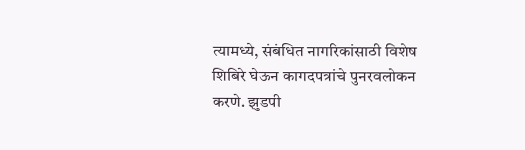त्यामध्ये, संबंधित नागरिकांसाठी विशेष शिबिरे घेऊन कागदपत्रांचे पुनरवलोकन करणे. झुडपी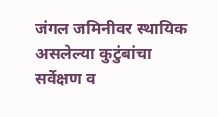जंगल जमिनीवर स्थायिक असलेल्या कुटुंबांचा सर्वेक्षण व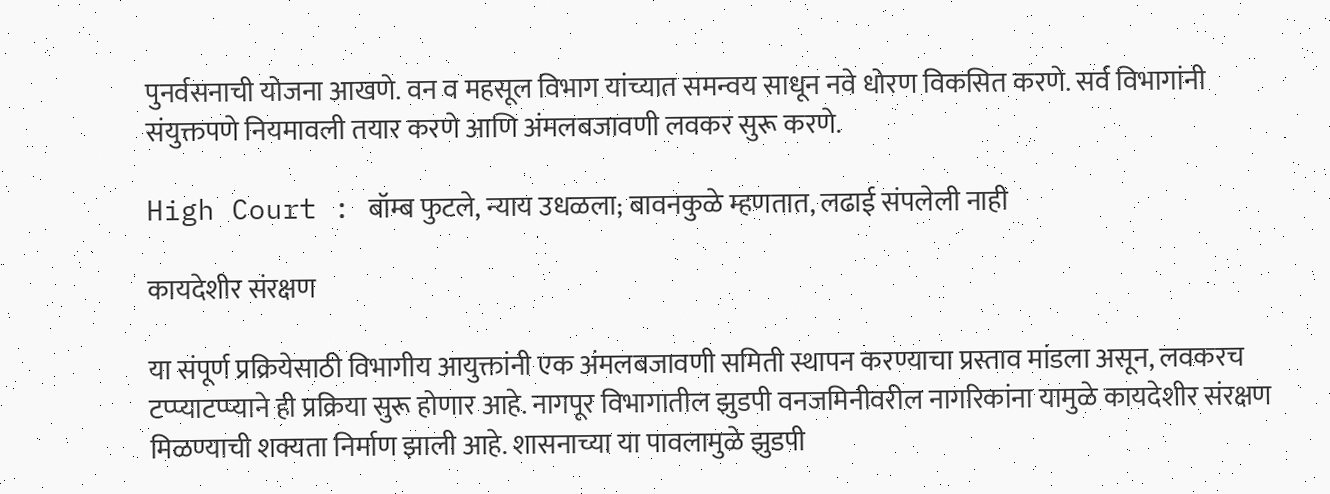पुनर्वसनाची योजना आखणे. वन व महसूल विभाग यांच्यात समन्वय साधून नवे धोरण विकसित करणे. सर्व विभागांनी संयुक्तपणे नियमावली तयार करणे आणि अंमलबजावणी लवकर सुरू करणे.

High Court : बॉम्ब फुटले, न्याय उधळला; बावनकुळे म्हणतात, लढाई संपलेली नाही

कायदेशीर संरक्षण

या संपूर्ण प्रक्रियेसाठी विभागीय आयुक्तांनी एक अंमलबजावणी समिती स्थापन करण्याचा प्रस्ताव मांडला असून, लवकरच टप्प्याटप्प्याने ही प्रक्रिया सुरू होणार आहे. नागपूर विभागातील झुडपी वनजमिनीवरील नागरिकांना यामुळे कायदेशीर संरक्षण मिळण्याची शक्यता निर्माण झाली आहे. शासनाच्या या पावलामुळे झुडपी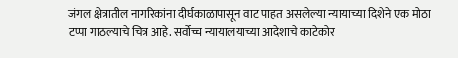जंगल क्षेत्रातील नागरिकांना दीर्घकाळापासून वाट पाहत असलेल्या न्यायाच्या दिशेने एक मोठा टप्पा गाठल्याचे चित्र आहे. सर्वोच्च न्यायालयाच्या आदेशाचे काटेकोर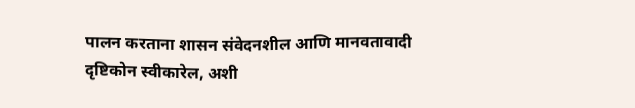पालन करताना शासन संवेदनशील आणि मानवतावादी दृष्टिकोन स्वीकारेल, अशी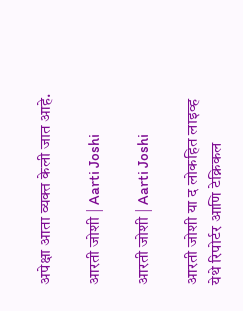अपेक्षा आता व्यक्त केली जात आहे.

आरती जोशी | Aarti Joshi

आरती जोशी | Aarti Joshi

आरती जोशी या द लोकहित लाइव्ह येथे रिपोर्टर आणि टेक्निकल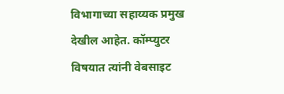विभागाच्या सहाय्यक प्रमुख देखील आहेत. कॉम्प्युटर विषयात त्यांनी वेबसाइट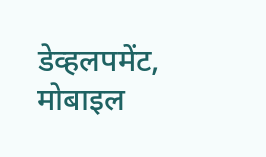डेव्हलपमेंट, मोबाइल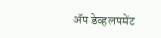ॲप डेव्हलपमेंट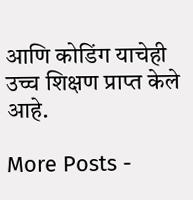आणि कोडिंग याचेही उच्च शिक्षण प्राप्त केले आहे.

More Posts -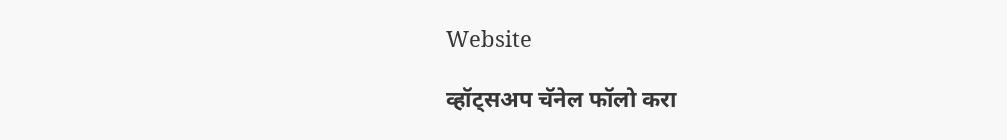Website

व्हॉट्सअप चॅनेल फॉलो करा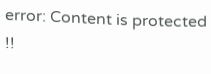error: Content is protected !!